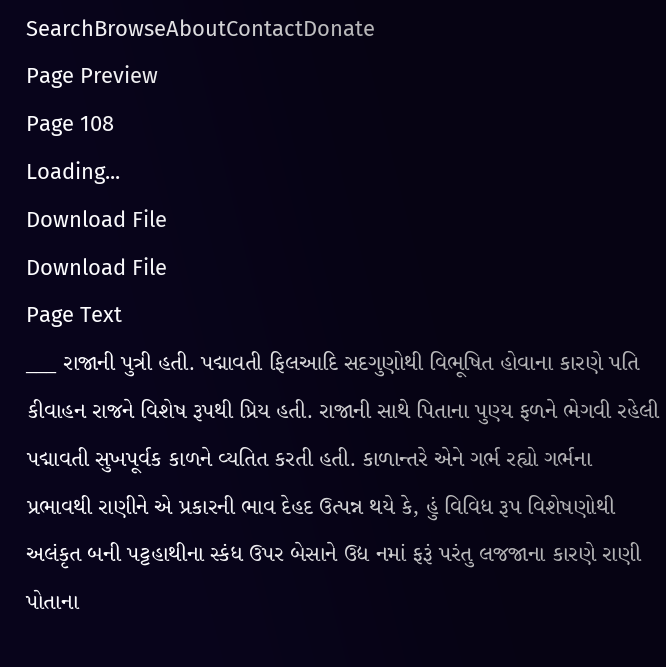SearchBrowseAboutContactDonate
Page Preview
Page 108
Loading...
Download File
Download File
Page Text
___ રાજાની પુત્રી હતી. પદ્માવતી ફિલઆદિ સદગુણોથી વિભૂષિત હોવાના કારણે પતિ કીવાહન રાજને વિશેષ રૂપથી પ્રિય હતી. રાજાની સાથે પિતાના પુણ્ય ફળને ભેગવી રહેલી પદ્માવતી સુખપૂર્વક કાળને વ્યતિત કરતી હતી. કાળાન્તરે એને ગર્ભ રહ્યો ગર્ભના પ્રભાવથી રાણીને એ પ્રકારની ભાવ દેહદ ઉત્પન્ન થયે કે, હું વિવિધ રૂપ વિશેષણોથી અલંકૃત બની પટ્ટહાથીના સ્કંધ ઉપર બેસાને ઉદ્ય નમાં ફરૂં પરંતુ લજજાના કારણે રાણી પોતાના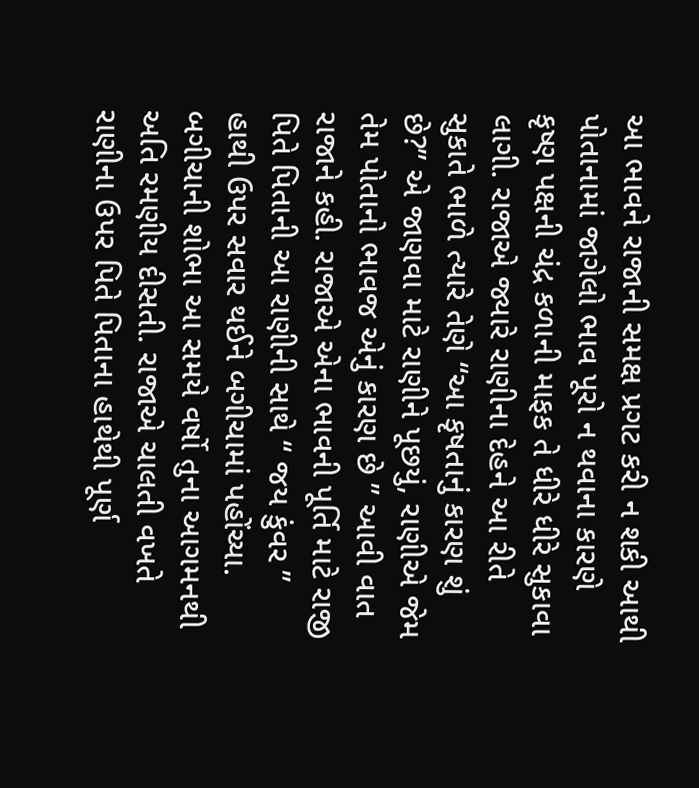આ ભાવને રાજાની સમક્ષ પ્રગટ કરી ન શકી આથી પોતાનામાં જાગેલો ભાવ પૂરો ન થવાના કારણે કૃષ્ણ પક્ષની ચંદ્ર કળાની માફક તે ધીરે ધીરે સુકાવા લાગી. રાજાએ જ્યારે રાણીના દેહને આ રીતે સુકાતે ભાળે ત્યારે તેણે “આ કૃષતાનું કારણ શું છે?” એ જાણવા માટે રાણીને પૂછયું, રાણીએ જેમ તેમ પોતાનો ભાવજ એનું કારણ છે ” આવી વાત રાજાને કહી. રાજાએ એના ભાવની પૂર્તિ માટે રાજી પિતે પિતાની આ રાણીની સાથે “ જય કુંવર ” હાથી ઉપર સવાર થઈને બગીચામાં પહોંચ્યા. બગીચાની શોભા આ સમયે વર્ષો તુના આગમનથી અતિ રમણીય દીસતી. રાજાએ ચાલતી વખતે રાણીના ઉપર પિતે પિતાના હાથેથી પૂર્ણ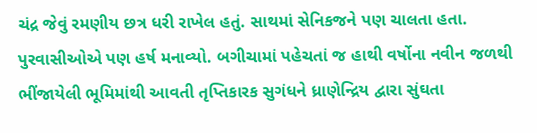ચંદ્ર જેવું રમણીય છત્ર ધરી રાખેલ હતું. સાથમાં સેનિકજને પણ ચાલતા હતા. પુરવાસીઓએ પણ હર્ષ મનાવ્યો. બગીચામાં પહેચતાં જ હાથી વર્ષોના નવીન જળથી ભીંજાયેલી ભૂમિમાંથી આવતી તૃપ્તિકારક સુગંધને ધ્રાણેન્દ્રિય દ્વારા સુંઘતા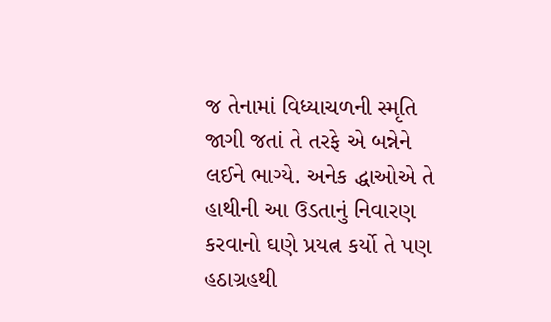જ તેનામાં વિધ્યાચળની સ્મૃતિ જાગી જતાં તે તરફે એ બન્નેને લઈને ભાગ્યે. અનેક દ્ધાઓએ તે હાથીની આ ઉડતાનું નિવારણ કરવાનો ઘણે પ્રયત્ન કર્યો તે પણ હઠાગ્રહથી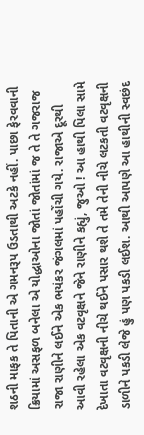શઠની માફક તે પિતાની એ ગમનરૂપ ઉડતાથી અટકે નહીં. પાછા ફેરવવાની ક્રિયામાં અસફળ બનેલા એ યોદ્ધાઓના જોતાં જોતાંમાં જ તે તે ગજરાજ રાજા રાણીને લઈને એક ભયંકર જંગલમાં પહોંચી ગયે. રાજાએ દૂરથી આવી રહેલા એક વટવૃક્ષને જેને રાણીને કહ્યું, જુઓ ! આ હાથી પિલા સામે દેખાતા વટવૃક્ષની નીચે થઈને પસાર થશે તે તમે તેની નીચે લટકતી વટવૃક્ષની ડાળીને પકડી લેજે હું પણ પકડી લઈશ. આથી આપણે આ હાથીની સ્વછંદ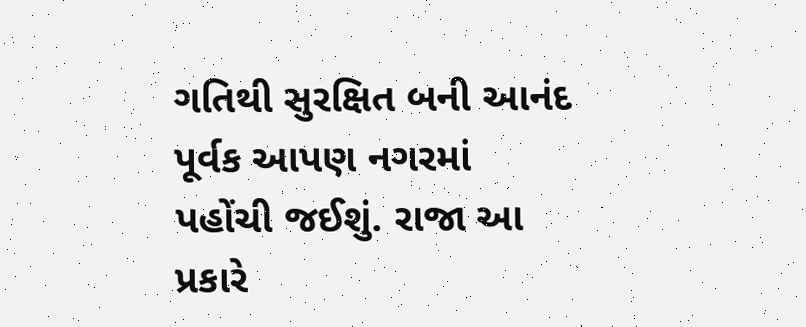ગતિથી સુરક્ષિત બની આનંદ પૂર્વક આપણ નગરમાં પહોંચી જઈશું. રાજા આ પ્રકારે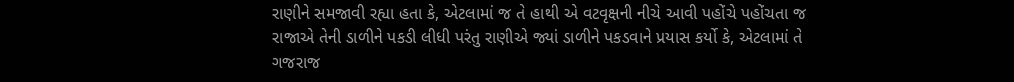રાણીને સમજાવી રહ્યા હતા કે, એટલામાં જ તે હાથી એ વટવૃક્ષની નીચે આવી પહોંચે પહોંચતા જ રાજાએ તેની ડાળીને પકડી લીધી પરંતુ રાણીએ જ્યાં ડાળીને પકડવાને પ્રયાસ કર્યો કે, એટલામાં તે ગજરાજ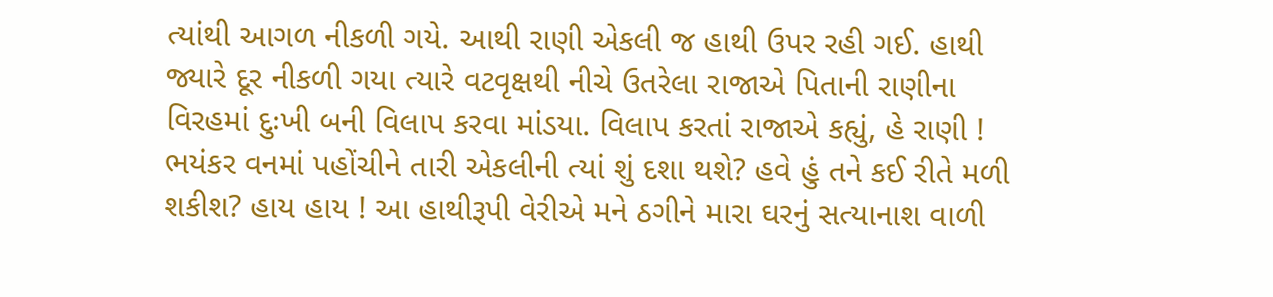ત્યાંથી આગળ નીકળી ગયે. આથી રાણી એકલી જ હાથી ઉપર રહી ગઈ. હાથી જ્યારે દૂર નીકળી ગયા ત્યારે વટવૃક્ષથી નીચે ઉતરેલા રાજાએ પિતાની રાણીના વિરહમાં દુઃખી બની વિલાપ કરવા માંડયા. વિલાપ કરતાં રાજાએ કહ્યું, હે રાણી ! ભયંકર વનમાં પહોંચીને તારી એકલીની ત્યાં શું દશા થશે? હવે હું તને કઈ રીતે મળી શકીશ? હાય હાય ! આ હાથીરૂપી વેરીએ મને ઠગીને મારા ઘરનું સત્યાનાશ વાળી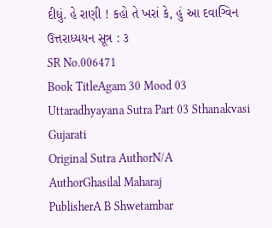દીધું. હે રાણી ! કહો તે ખરાં કે, હું આ દવાગ્વિન ઉત્તરાધ્યયન સૂત્ર : ૩
SR No.006471
Book TitleAgam 30 Mood 03 Uttaradhyayana Sutra Part 03 Sthanakvasi Gujarati
Original Sutra AuthorN/A
AuthorGhasilal Maharaj
PublisherA B Shwetambar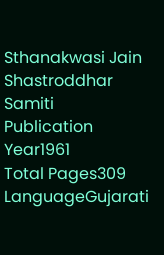Sthanakwasi Jain Shastroddhar Samiti
Publication Year1961
Total Pages309
LanguageGujarati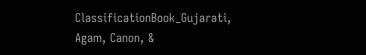ClassificationBook_Gujarati, Agam, Canon, &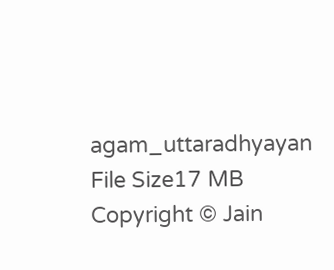agam_uttaradhyayan
File Size17 MB
Copyright © Jain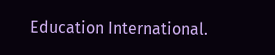Education International.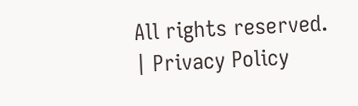All rights reserved. | Privacy Policy